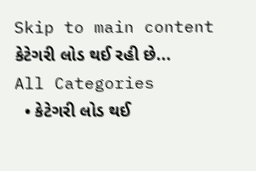Skip to main content
કેટેગરી લોડ થઈ રહી છે...
All Categories
  • કેટેગરી લોડ થઈ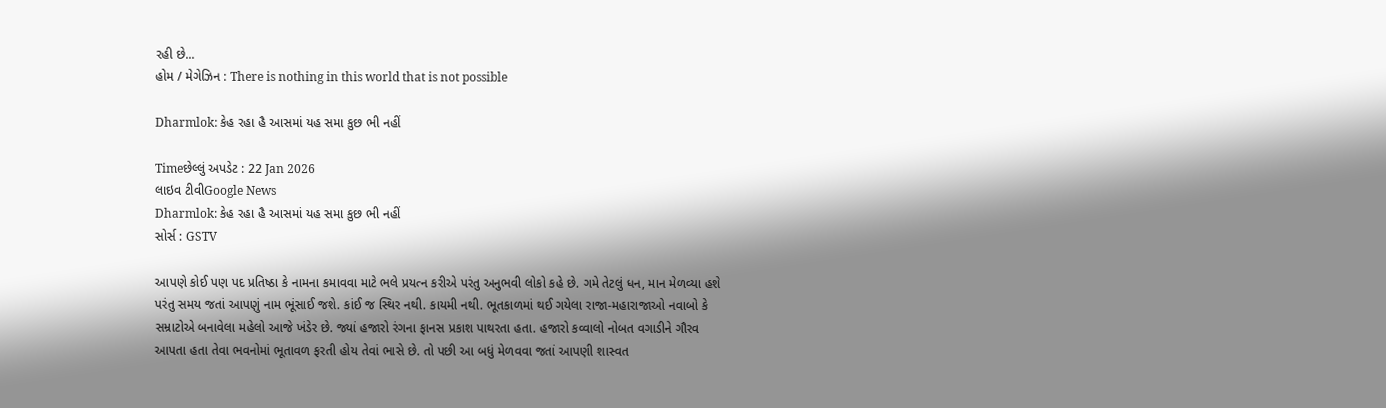રહી છે...
હોમ / મેગેઝિન : There is nothing in this world that is not possible

Dharmlok: કેહ રહા હૈ આસમાં યહ સમા કુછ ભી નહીં

Timeછેલ્લું અપડેટ : 22 Jan 2026
લાઇવ ટીવીGoogle News
Dharmlok: કેહ રહા હૈ આસમાં યહ સમા કુછ ભી નહીં
સોર્સ : GSTV

આપણે કોઈ પણ પદ પ્રતિષ્ઠા કે નામના કમાવવા માટે ભલે પ્રયત્ન કરીએ પરંતુ અનુભવી લોકો કહે છે. ગમે તેટલું ધન, માન મેળવ્યા હશે પરંતુ સમય જતાં આપણું નામ ભૂંસાઈ જશે. કાંઈ જ સ્થિર નથી. કાયમી નથી. ભૂતકાળમાં થઈ ગયેલા રાજા-મહારાજાઓ નવાબો કે સમ્રાટોએ બનાવેલા મહેલો આજે ખંડેર છે. જ્યાં હજારો રંગના ફાનસ પ્રકાશ પાથરતા હતા. હજારો કવ્વાલો નોબત વગાડીને ગૌરવ આપતા હતા તેવા ભવનોમાં ભૂતાવળ ફરતી હોય તેવાં ભાસે છે. તો પછી આ બધું મેળવવા જતાં આપણી શાસ્વત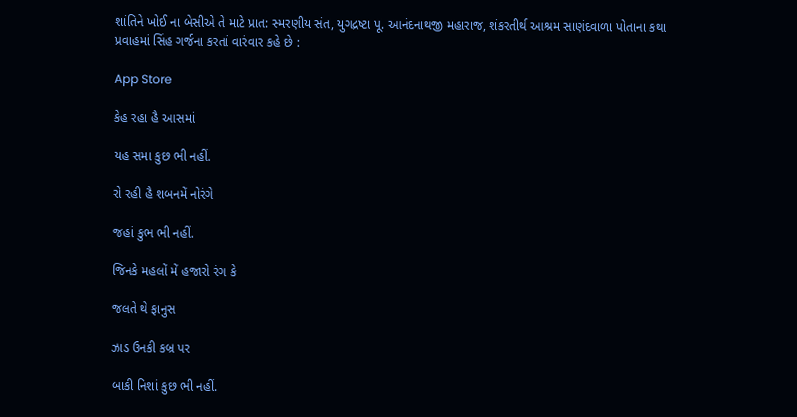શાંતિને ખોઈ ના બેસીએ તે માટે પ્રાત: સ્મરણીય સંત, યુગદ્રષ્ટા પૂ. આનંદનાથજી મહારાજ, શંકરતીર્થ આશ્રમ સાણંદવાળા પોતાના કથા પ્રવાહમાં સિંહ ગર્જના કરતાં વારંવાર કહે છે :

App Store

કેહ રહા હૈ આસમાં

યહ સમા કુછ ભી નહીં.

રો રહી હૈ શબનમેં નોરંગે

જહાં કુભ ભી નહીં.

જિનકે મહલોં મેં હજારો રંગ કે

જલતે થે ફાનુસ

ઝાડ ઉનકી કબ્ર પર

બાકી નિશાં કુછ ભી નહીં.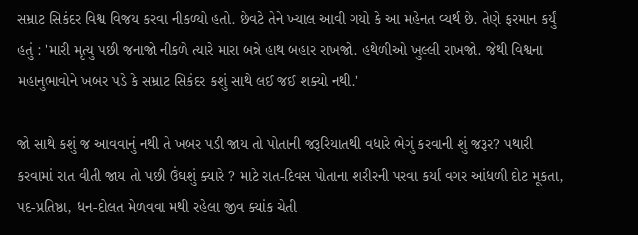સમ્રાટ સિકંદર વિશ્વ વિજય કરવા નીકળ્યો હતો. છેવટે તેને ખ્યાલ આવી ગયો કે આ મહેનત વ્યર્થ છે. તેણે ફરમાન કર્યું હતું : 'મારી મૃત્યુ પછી જનાજો નીકળે ત્યારે મારા બન્ને હાથ બહાર રાખજો. હથેળીઓ ખુલ્લી રાખજો. જેથી વિશ્વના મહાનુભાવોને ખબર પડે કે સમ્રાટ સિકંદર કશું સાથે લઈ જઈ શક્યો નથી.'

જો સાથે કશું જ આવવાનું નથી તે ખબર પડી જાય તો પોતાની જરૂરિયાતથી વધારે ભેગું કરવાની શું જરૂર? પથારી કરવામાં રાત વીતી જાય તો પછી ઉંઘશું ક્યારે ? માટે રાત-દિવસ પોતાના શરીરની પરવા કર્યા વગર આંધળી દોટ મૂકતા, પદ-પ્રતિષ્ઠા, ધન-દોલત મેળવવા મથી રહેલા જીવ ક્યાંક ચેતી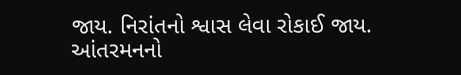જાય. નિરાંતનો શ્વાસ લેવા રોકાઈ જાય. આંતરમનનો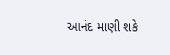આનંદ માણી શકે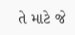તે માટે જે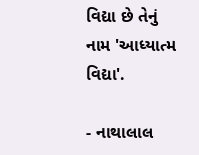વિદ્યા છે તેનું નામ 'આધ્યાત્મ વિદ્યા'.

- નાથાલાલ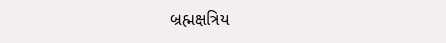બ્રહ્મક્ષત્રિય